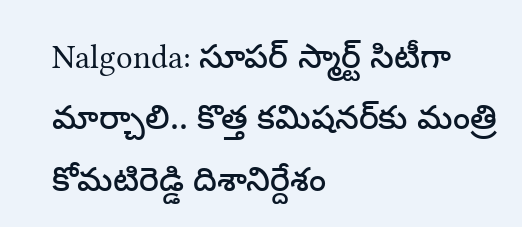Nalgonda: సూపర్ స్మార్ట్ సిటీగా మార్చాలి.. కొత్త కమిషనర్‌కు మంత్రి కోమటిరెడ్డి దిశానిర్దేశం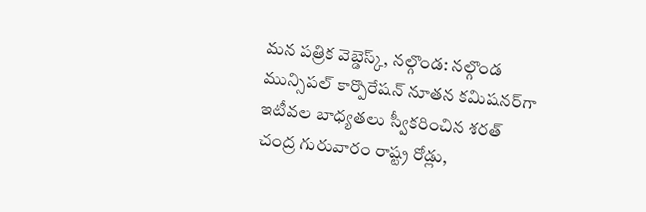మన పత్రిక వెబ్డెస్క్, నల్గొండ: నల్గొండ మున్సిపల్ కార్పొరేషన్ నూతన కమిషనర్‌గా ఇటీవల బాధ్యతలు స్వీకరించిన శరత్ చంద్ర గురువారం రాష్ట్ర రోడ్లు,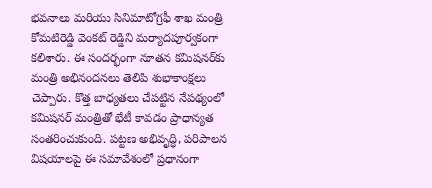భవనాలు మరియు సినిమాటోగ్రఫీ శాఖ మంత్రి కోమటిరెడ్డి వెంకట్ రెడ్డిని మర్యాదపూర్వకంగా కలిశారు. ఈ సందర్భంగా నూతన కమిషనర్‌కు మంత్రి అభినందనలు తెలిపి శుభాకాంక్షలు చెప్పారు. కొత్త బాధ్యతలు చేపట్టిన నేపథ్యంలో కమిషనర్ మంత్రితో భేటీ కావడం ప్రాధాన్యత సంతరించుకుంది. పట్టణ అభివృద్ధి, పరిపాలన విషయాలపై ఈ సమావేశంలో ప్రధానంగా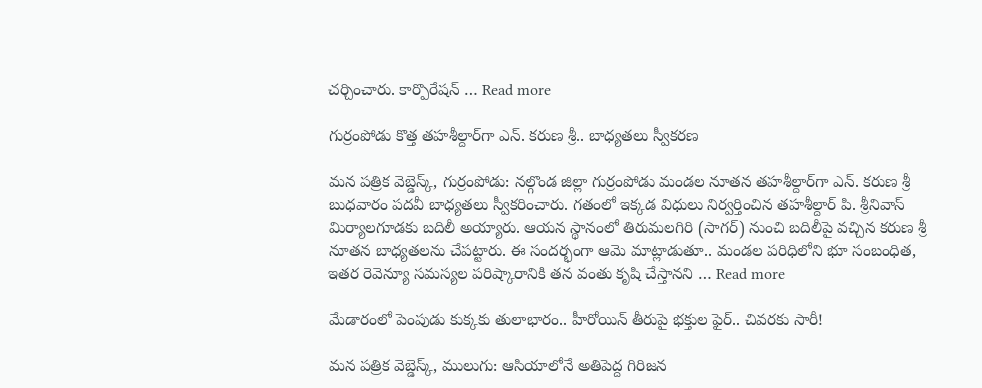చర్చించారు. కార్పొరేషన్ … Read more

గుర్రంపోడు కొత్త తహశీల్దార్‌గా ఎన్. కరుణ శ్రీ.. బాధ్యతలు స్వీకరణ

మన పత్రిక వెబ్డెస్క్, గుర్రంపోడు: నల్గొండ జిల్లా గుర్రంపోడు మండల నూతన తహశీల్దార్‌గా ఎన్. కరుణ శ్రీ బుధవారం పదవీ బాధ్యతలు స్వీకరించారు. గతంలో ఇక్కడ విధులు నిర్వర్తించిన తహశీల్దార్ పి. శ్రీనివాస్ మిర్యాలగూడకు బదిలీ అయ్యారు. ఆయన స్థానంలో తిరుమలగిరి (సాగర్) నుంచి బదిలీపై వచ్చిన కరుణ శ్రీ నూతన బాధ్యతలను చేపట్టారు. ఈ సందర్భంగా ఆమె మాట్లాడుతూ.. మండల పరిధిలోని భూ సంబంధిత, ఇతర రెవెన్యూ సమస్యల పరిష్కారానికి తన వంతు కృషి చేస్తానని … Read more

మేడారంలో పెంపుడు కుక్కకు తులాభారం.. హీరోయిన్ తీరుపై భక్తుల ఫైర్.. చివరకు సారీ!

మన పత్రిక వెబ్డెస్క్, ములుగు: ఆసియాలోనే అతిపెద్ద గిరిజన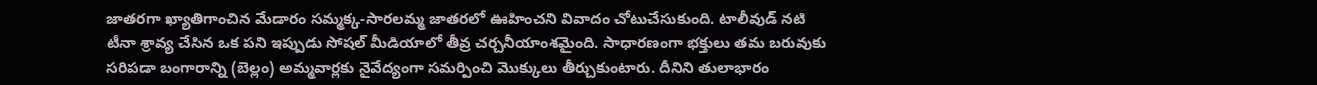జాతరగా ఖ్యాతిగాంచిన మేడారం సమ్మక్క-సారలమ్మ జాతరలో ఊహించని వివాదం చోటుచేసుకుంది. టాలీవుడ్ నటి టీనా శ్రావ్య చేసిన ఒక పని ఇప్పుడు సోషల్ మీడియాలో తీవ్ర చర్చనీయాంశమైంది. సాధారణంగా భక్తులు తమ బరువుకు సరిపడా బంగారాన్ని (బెల్లం) అమ్మవార్లకు నైవేద్యంగా సమర్పించి మొక్కులు తీర్చుకుంటారు. దీనిని తులాభారం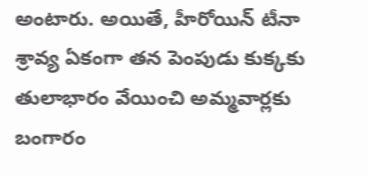అంటారు. అయితే, హీరోయిన్ టీనా శ్రావ్య ఏకంగా తన పెంపుడు కుక్కకు తులాభారం వేయించి అమ్మవార్లకు బంగారం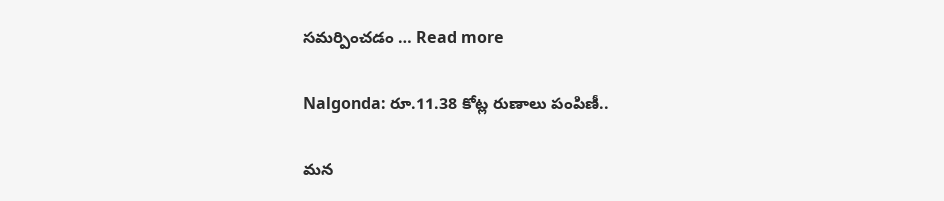సమర్పించడం … Read more

Nalgonda: రూ.11.38 కోట్ల రుణాలు పంపిణీ..

మన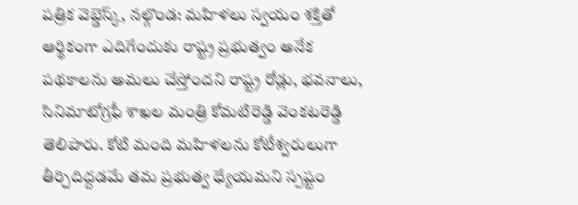పత్రిక వెబ్డెస్క్, నల్గొండ: మహిళలు స్వయం శక్తితో ఆర్థికంగా ఎదిగేందుకు రాష్ట్ర ప్రభుత్వం అనేక పథకాలను అమలు చేస్తోందని రాష్ట్ర రోడ్లు, భవనాలు, సినిమాటోగ్రఫీ శాఖల మంత్రి కోమటిరెడ్డి వెంకటరెడ్డి తెలిపారు. కోటి మంది మహిళలను కోటీశ్వరులుగా తీర్చిదిద్దడమే తమ ప్రభుత్వ ధ్యేయమని స్పష్టం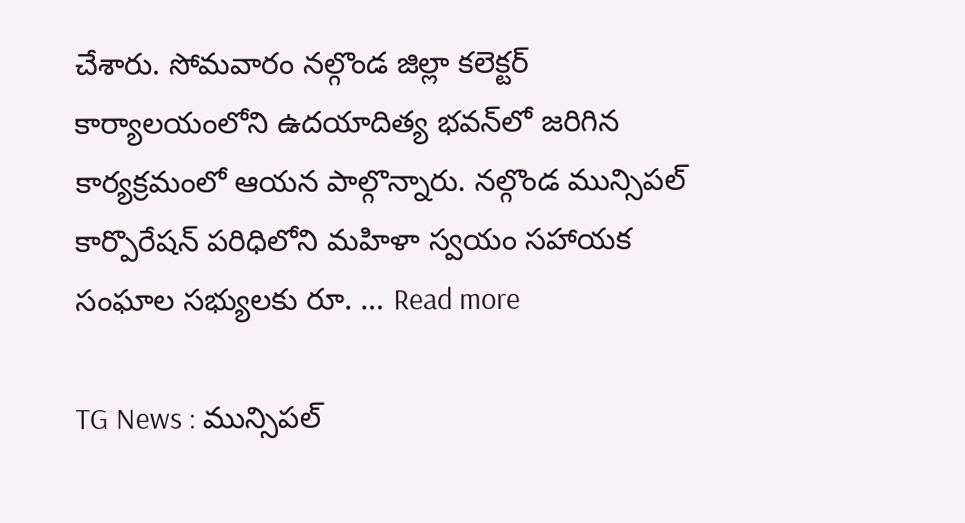చేశారు. సోమవారం నల్గొండ జిల్లా కలెక్టర్ కార్యాలయంలోని ఉదయాదిత్య భవన్‌లో జరిగిన కార్యక్రమంలో ఆయన పాల్గొన్నారు. నల్గొండ మున్సిపల్ కార్పొరేషన్ పరిధిలోని మహిళా స్వయం సహాయక సంఘాల సభ్యులకు రూ. … Read more

TG News : మున్సిపల్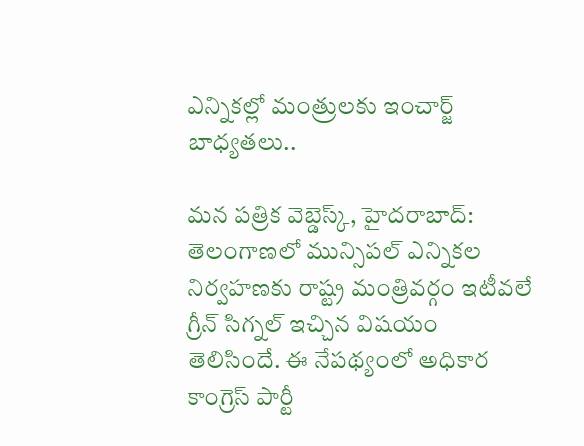ఎన్నికల్లో మంత్రులకు ఇంచార్జ్ బాధ్యతలు..

మన పత్రిక వెబ్డెస్క్, హైదరాబాద్: తెలంగాణలో మున్సిపల్ ఎన్నికల నిర్వహణకు రాష్ట్ర మంత్రివర్గం ఇటీవలే గ్రీన్ సిగ్నల్ ఇచ్చిన విషయం తెలిసిందే. ఈ నేపథ్యంలో అధికార కాంగ్రెస్ పార్టీ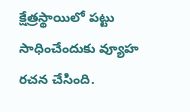క్షేత్రస్థాయిలో పట్టు సాధించేందుకు వ్యూహ రచన చేసింది.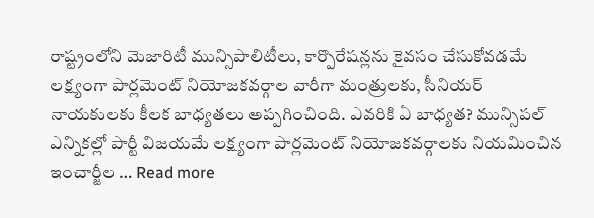రాష్ట్రంలోని మెజారిటీ మున్సిపాలిటీలు, కార్పొరేషన్లను కైవసం చేసుకోవడమే లక్ష్యంగా పార్లమెంట్ నియోజకవర్గాల వారీగా మంత్రులకు, సీనియర్ నాయకులకు కీలక బాధ్యతలు అప్పగించింది. ఎవరికి ఏ బాధ్యత? మున్సిపల్ ఎన్నికల్లో పార్టీ విజయమే లక్ష్యంగా పార్లమెంట్ నియోజకవర్గాలకు నియమించిన ఇంచార్జీల … Read more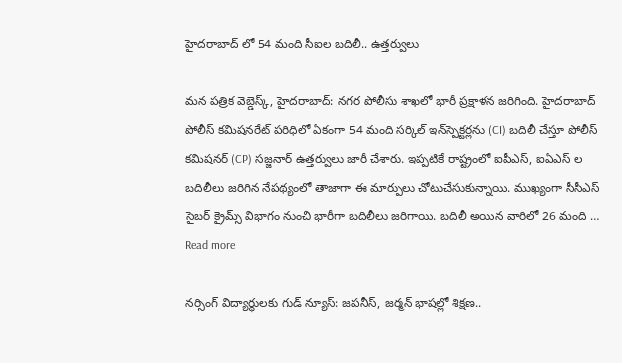హైదరాబాద్ లో 54 మంది సీఐల బదిలీ.. ఉత్తర్వులు

మన పత్రిక వెబ్డెస్క్, హైదరాబాద్: నగర పోలీసు శాఖలో భారీ ప్రక్షాళన జరిగింది. హైదరాబాద్ పోలీస్ కమిషనరేట్ పరిధిలో ఏకంగా 54 మంది సర్కిల్ ఇన్‌స్పెక్టర్లను (CI) బదిలీ చేస్తూ పోలీస్ కమిషనర్ (CP) సజ్జనార్ ఉత్తర్వులు జారీ చేశారు. ఇప్పటికే రాష్ట్రంలో ఐపీఎస్, ఐఏఎస్ ల బదిలీలు జరిగిన నేపథ్యంలో తాజాగా ఈ మార్పులు చోటుచేసుకున్నాయి. ముఖ్యంగా సీసీఎస్ సైబర్ క్రైమ్స్ విభాగం నుంచి భారీగా బదిలీలు జరిగాయి. బదిలీ అయిన వారిలో 26 మంది … Read more

నర్సింగ్ విద్యార్థులకు గుడ్ న్యూస్: జపనీస్, జర్మన్ భాషల్లో శిక్షణ..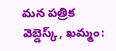మన పత్రిక వెబ్డెస్క్, ఖమ్మం: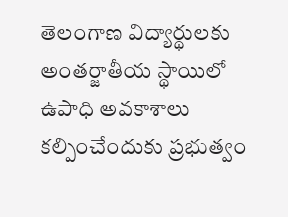తెలంగాణ విద్యార్థులకు అంతర్జాతీయ స్థాయిలో ఉపాధి అవకాశాలు కల్పించేందుకు ప్రభుత్వం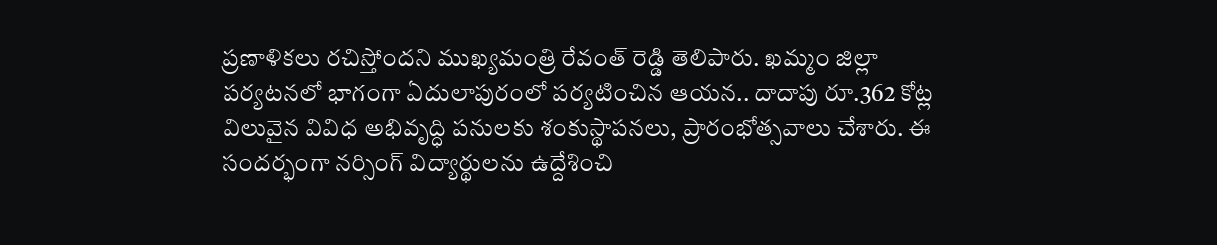ప్రణాళికలు రచిస్తోందని ముఖ్యమంత్రి రేవంత్ రెడ్డి తెలిపారు. ఖమ్మం జిల్లా పర్యటనలో భాగంగా ఏదులాపురంలో పర్యటించిన ఆయన.. దాదాపు రూ.362 కోట్ల విలువైన వివిధ అభివృద్ధి పనులకు శంకుస్థాపనలు, ప్రారంభోత్సవాలు చేశారు. ఈ సందర్భంగా నర్సింగ్ విద్యార్థులను ఉద్దేశించి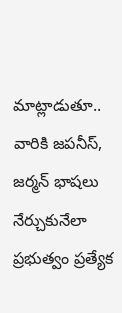మాట్లాడుతూ.. వారికి జపనీస్, జర్మన్ భాషలు నేర్చుకునేలా ప్రభుత్వం ప్రత్యేక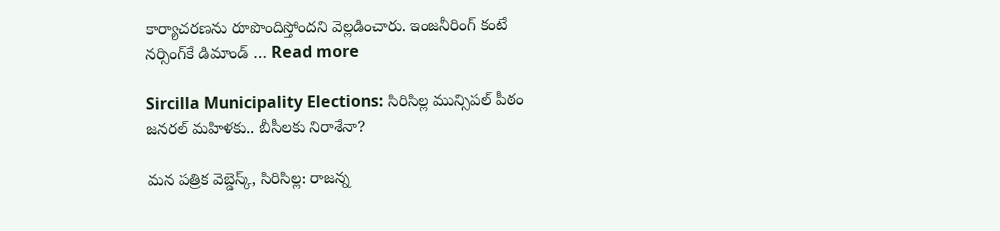కార్యాచరణను రూపొందిస్తోందని వెల్లడించారు. ఇంజనీరింగ్ కంటే నర్సింగ్‌కే డిమాండ్ … Read more

Sircilla Municipality Elections: సిరిసిల్ల మున్సిపల్ పీఠం జనరల్ మహిళకు.. బీసీలకు నిరాశేనా?

మన పత్రిక వెబ్డెస్క్, సిరిసిల్ల: రాజన్న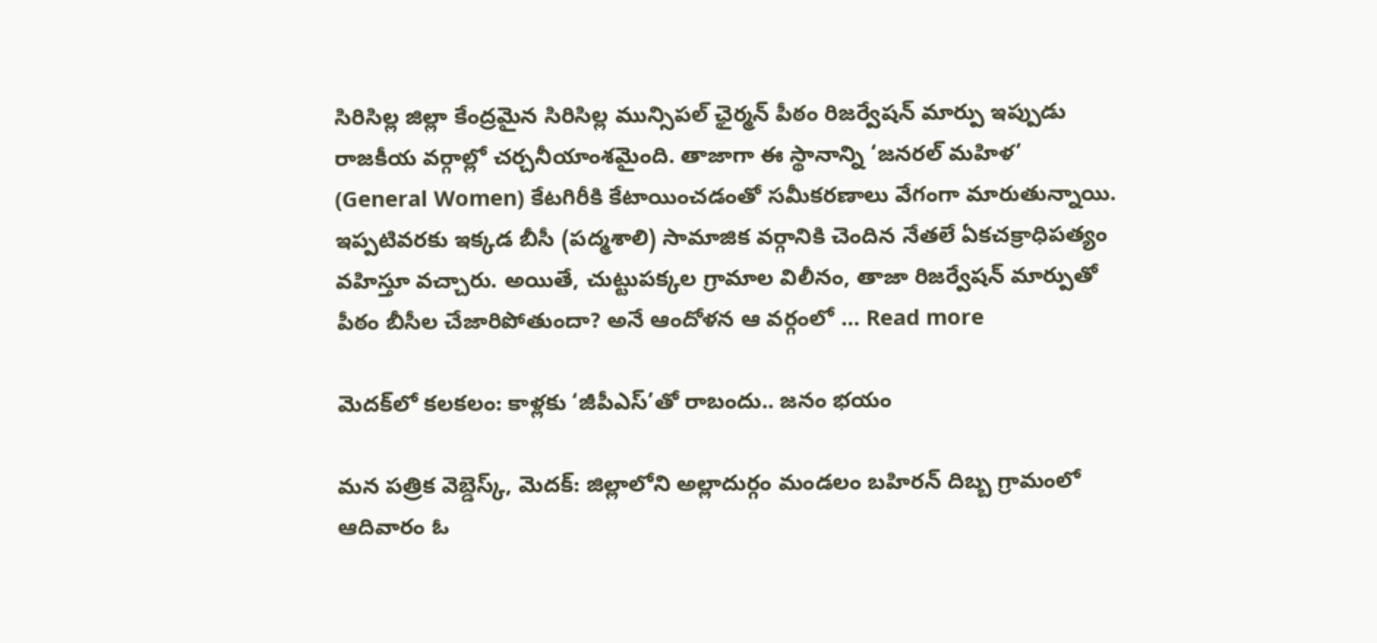సిరిసిల్ల జిల్లా కేంద్రమైన సిరిసిల్ల మున్సిపల్ ఛైర్మన్ పీఠం రిజర్వేషన్ మార్పు ఇప్పుడు రాజకీయ వర్గాల్లో చర్చనీయాంశమైంది. తాజాగా ఈ స్థానాన్ని ‘జనరల్ మహిళ’ (General Women) కేటగిరీకి కేటాయించడంతో సమీకరణాలు వేగంగా మారుతున్నాయి. ఇప్పటివరకు ఇక్కడ బీసీ (పద్మశాలి) సామాజిక వర్గానికి చెందిన నేతలే ఏకచక్రాధిపత్యం వహిస్తూ వచ్చారు. అయితే, చుట్టుపక్కల గ్రామాల విలీనం, తాజా రిజర్వేషన్ మార్పుతో పీఠం బీసీల చేజారిపోతుందా? అనే ఆందోళన ఆ వర్గంలో … Read more

మెదక్‌లో కలకలం: కాళ్లకు ‘జీపీఎస్’తో రాబందు.. జనం భయం

మన పత్రిక వెబ్డెస్క్, మెదక్: జిల్లాలోని అల్లాదుర్గం మండలం బహిరన్ దిబ్బ గ్రామంలో ఆదివారం ఓ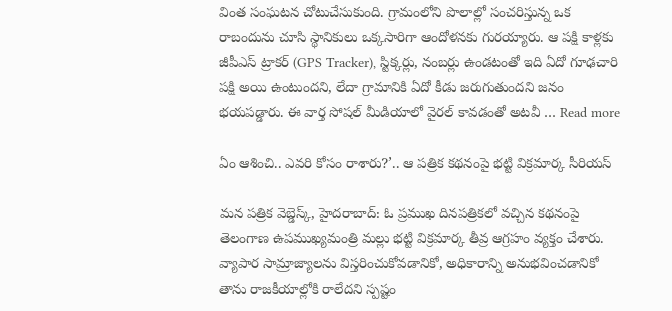వింత సంఘటన చోటుచేసుకుంది. గ్రామంలోని పొలాల్లో సంచరిస్తున్న ఒక రాబందును చూసి స్థానికులు ఒక్కసారిగా ఆందోళనకు గురయ్యారు. ఆ పక్షి కాళ్లకు జీపీఎస్ ట్రాకర్ (GPS Tracker), స్టిక్కర్లు, నంబర్లు ఉండటంతో ఇది ఏదో గూఢచారి పక్షి అయి ఉంటుందని, లేదా గ్రామానికి ఏదో కీడు జరుగుతుందని జనం భయపడ్డారు. ఈ వార్త సోషల్ మీడియాలో వైరల్ కావడంతో అటవీ … Read more

ఏం ఆశించి.. ఎవరి కోసం రాశారు?’.. ఆ పత్రిక కథనంపై భట్టి విక్రమార్క సీరియస్

మన పత్రిక వెబ్డెస్క్, హైదరాబాద్: ఓ ప్రముఖ దినపత్రికలో వచ్చిన కథనంపై తెలంగాణ ఉపముఖ్యమంత్రి మల్లు భట్టి విక్రమార్క తీవ్ర ఆగ్రహం వ్యక్తం చేశారు. వ్యాపార సామ్రాజ్యాలను విస్తరించుకోవడానికో, అధికారాన్ని అనుభవించడానికో తాను రాజకీయాల్లోకి రాలేదని స్పష్టం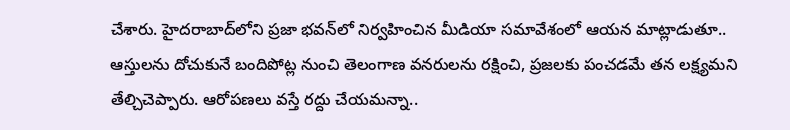చేశారు. హైదరాబాద్‌లోని ప్రజా భవన్‌లో నిర్వహించిన మీడియా సమావేశంలో ఆయన మాట్లాడుతూ.. ఆస్తులను దోచుకునే బందిపోట్ల నుంచి తెలంగాణ వనరులను రక్షించి, ప్రజలకు పంచడమే తన లక్ష్యమని తేల్చిచెప్పారు. ఆరోపణలు వస్తే రద్దు చేయమన్నా..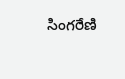సింగరేణి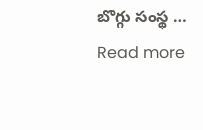బొగ్గు సంస్థ … Read more